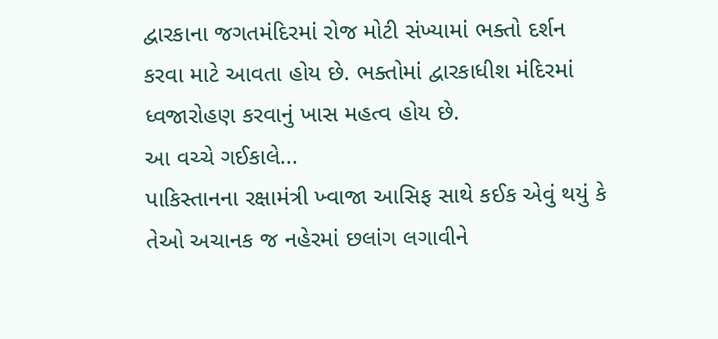દ્વારકાના જગતમંદિરમાં રોજ મોટી સંખ્યામાં ભક્તો દર્શન કરવા માટે આવતા હોય છે. ભક્તોમાં દ્વારકાધીશ મંદિરમાં ધ્વજારોહણ કરવાનું ખાસ મહત્વ હોય છે.
આ વચ્ચે ગઈકાલે...
પાકિસ્તાનના રક્ષામંત્રી ખ્વાજા આસિફ સાથે કઈક એવું થયું કે તેઓ અચાનક જ નહેરમાં છલાંગ લગાવીને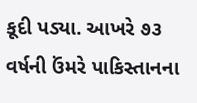કૂદી પડ્યા. આખરે ૭૩ વર્ષની ઉંમરે પાકિસ્તાનના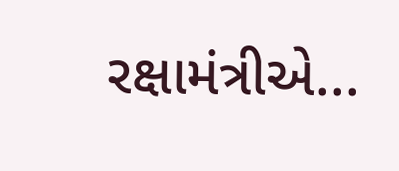રક્ષામંત્રીએ...